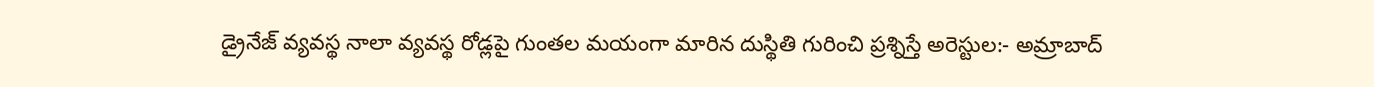డ్రైనేజ్ వ్యవస్థ నాలా వ్యవస్థ రోడ్లపై గుంతల మయంగా మారిన దుస్థితి గురించి ప్రశ్నిస్తే అరెస్టుల:- అమ్రాబాద్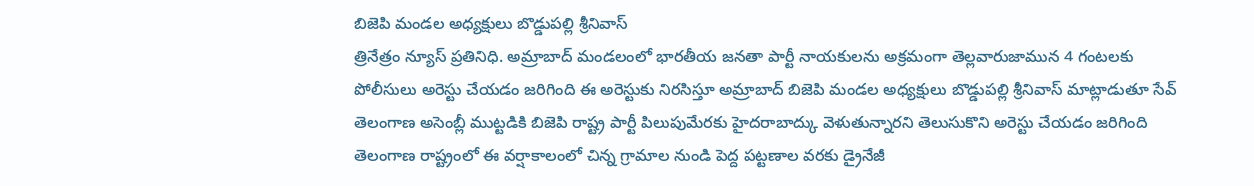బిజెపి మండల అధ్యక్షులు బొడ్డుపల్లి శ్రీనివాస్
త్రినేత్రం న్యూస్ ప్రతినిధి. అమ్రాబాద్ మండలంలో భారతీయ జనతా పార్టీ నాయకులను అక్రమంగా తెల్లవారుజామున 4 గంటలకు పోలీసులు అరెస్టు చేయడం జరిగింది ఈ అరెస్టుకు నిరసిస్తూ అమ్రాబాద్ బిజెపి మండల అధ్యక్షులు బొడ్డుపల్లి శ్రీనివాస్ మాట్లాడుతూ సేవ్ తెలంగాణ అసెంబ్లీ ముట్టడికి బిజెపి రాష్ట్ర పార్టీ పిలుపుమేరకు హైదరాబాద్కు వెళుతున్నారని తెలుసుకొని అరెస్టు చేయడం జరిగింది తెలంగాణ రాష్ట్రంలో ఈ వర్షాకాలంలో చిన్న గ్రామాల నుండి పెద్ద పట్టణాల వరకు డ్రైనేజీ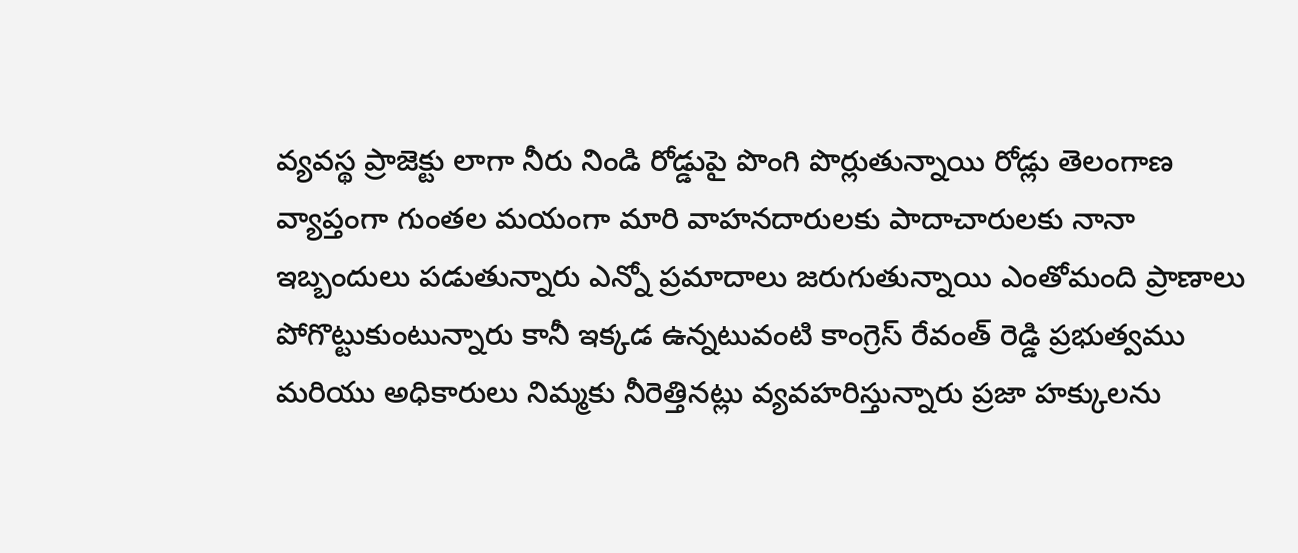వ్యవస్థ ప్రాజెక్టు లాగా నీరు నిండి రోడ్డుపై పొంగి పొర్లుతున్నాయి రోడ్లు తెలంగాణ వ్యాప్తంగా గుంతల మయంగా మారి వాహనదారులకు పాదాచారులకు నానా ఇబ్బందులు పడుతున్నారు ఎన్నో ప్రమాదాలు జరుగుతున్నాయి ఎంతోమంది ప్రాణాలు పోగొట్టుకుంటున్నారు కానీ ఇక్కడ ఉన్నటువంటి కాంగ్రెస్ రేవంత్ రెడ్డి ప్రభుత్వము మరియు అధికారులు నిమ్మకు నీరెత్తినట్లు వ్యవహరిస్తున్నారు ప్రజా హక్కులను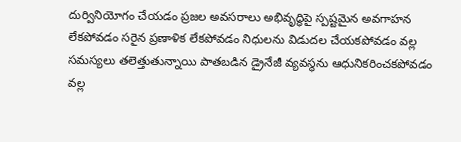దుర్వినియోగం చేయడం ప్రజల అవసరాలు అభివృద్ధిపై స్పష్టమైన అవగాహన లేకపోవడం సరైన ప్రణాళిక లేకపోవడం నిధులను విడుదల చేయకపోవడం వల్ల సమస్యలు తలెత్తుతున్నాయి పాతబడిన డ్రైనేజీ వ్యవస్థను ఆధునికరించకపోవడం వల్ల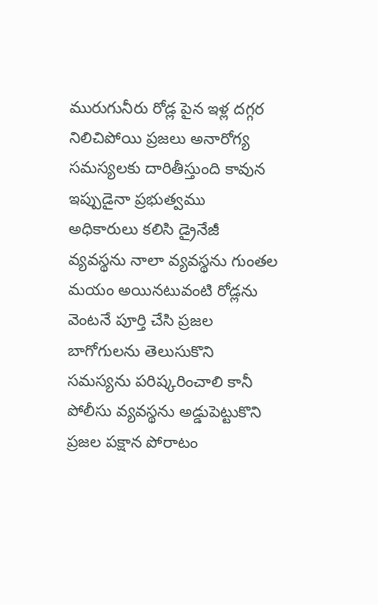మురుగునీరు రోడ్ల పైన ఇళ్ల దగ్గర నిలిచిపోయి ప్రజలు అనారోగ్య సమస్యలకు దారితీస్తుంది కావున ఇప్పుడైనా ప్రభుత్వము అధికారులు కలిసి డ్రైనేజీ వ్యవస్థను నాలా వ్యవస్థను గుంతల మయం అయినటువంటి రోడ్లను వెంటనే పూర్తి చేసి ప్రజల బాగోగులను తెలుసుకొని సమస్యను పరిష్కరించాలి కానీ పోలీసు వ్యవస్థను అడ్డుపెట్టుకొని ప్రజల పక్షాన పోరాటం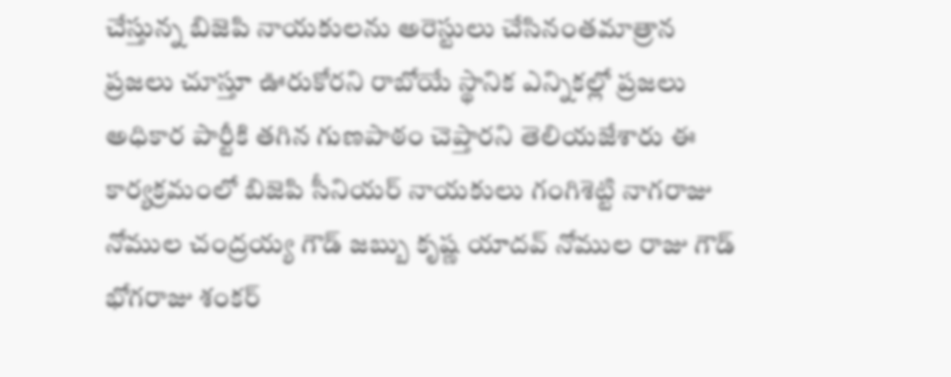చేస్తున్న బిజెపి నాయకులను అరెస్టులు చేసినంతమాత్రాన ప్రజలు చూస్తూ ఊరుకోరని రాబోయే స్థానిక ఎన్నికల్లో ప్రజలు అధికార పార్టీకి తగిన గుణపాఠం చెప్తారని తెలియజేశారు ఈ కార్యక్రమంలో బిజెపి సీనియర్ నాయకులు గంగిశెట్టి నాగరాజు నోముల చంద్రయ్య గౌడ్ జబ్బు కృష్ణ యాదవ్ నోముల రాజు గౌడ్ భోగరాజు శంకర్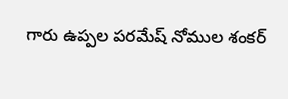గారు ఉప్పల పరమేష్ నోముల శంకర్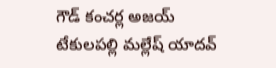గౌడ్ కంచర్ల అజయ్ టేకులపల్లి మల్లేష్ యాదవ్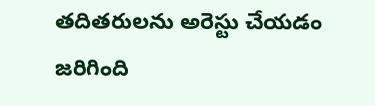తదితరులను అరెస్టు చేయడం జరిగింది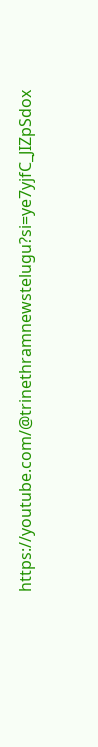https://youtube.com/@trinethramnewstelugu?si=ye7yjfC_JIZpSdox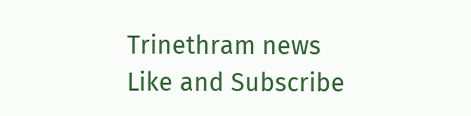Trinethram news
Like and Subscribe